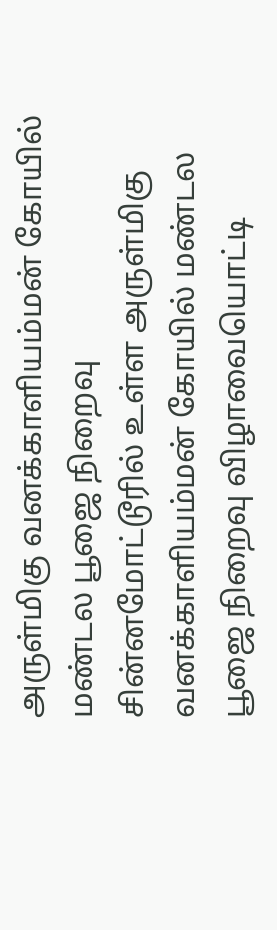அருள்மிகு வனக்காளியம்மன் கோயில் மண்டல பூஜை நிறைவு
சின்னமோட்டூரில் உள்ள அருள்மிகு வனக்காளியம்மன் கோயில் மண்டல பூஜை நிறைவு விழாவையொட்டி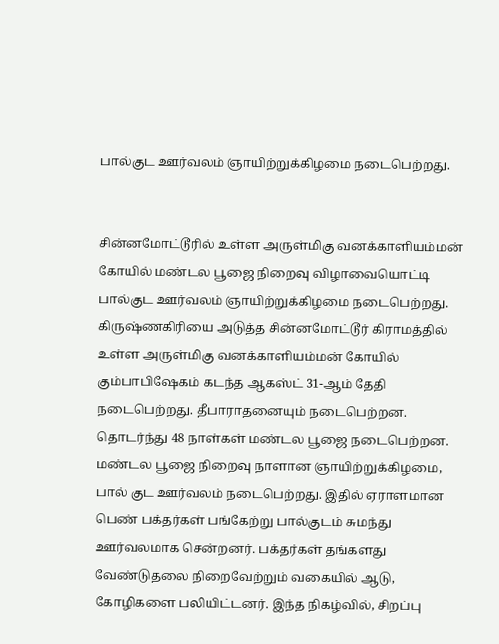பால்குட ஊர்வலம் ஞாயிற்றுக்கிழமை நடைபெற்றது.


சின்னமோட்டூரில் உள்ள அருள்மிகு வனக்காளியம்மன் கோயில் மண்டல பூஜை நிறைவு விழாவையொட்டி பால்குட ஊர்வலம் ஞாயிற்றுக்கிழமை நடைபெற்றது.
கிருஷ்ணகிரியை அடுத்த சின்னமோட்டூர் கிராமத்தில் உள்ள அருள்மிகு வனக்காளியம்மன் கோயில் கும்பாபிஷேகம் கடந்த ஆகஸ்ட் 31-ஆம் தேதி நடைபெற்றது. தீபாராதனையும் நடைபெற்றன. தொடர்ந்து 48 நாள்கள் மண்டல பூஜை நடைபெற்றன.
மண்டல பூஜை நிறைவு நாளான ஞாயிற்றுக்கிழமை, பால் குட ஊர்வலம் நடைபெற்றது. இதில் ஏராளமான பெண் பக்தர்கள் பங்கேற்று பால்குடம் சுமந்து ஊர்வலமாக சென்றனர். பக்தர்கள் தங்களது வேண்டுதலை நிறைவேற்றும் வகையில் ஆடு, கோழிகளை பலியிட்டனர். இந்த நிகழ்வில், சிறப்பு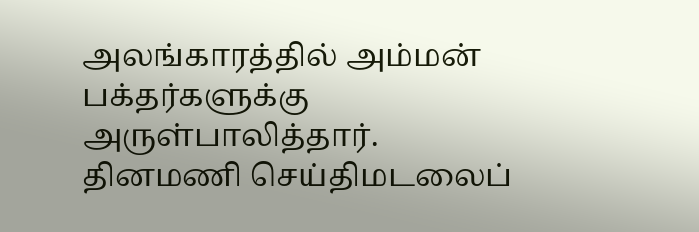அலங்காரத்தில் அம்மன் பக்தர்களுக்கு அருள்பாலித்தார்.
தினமணி செய்திமடலைப்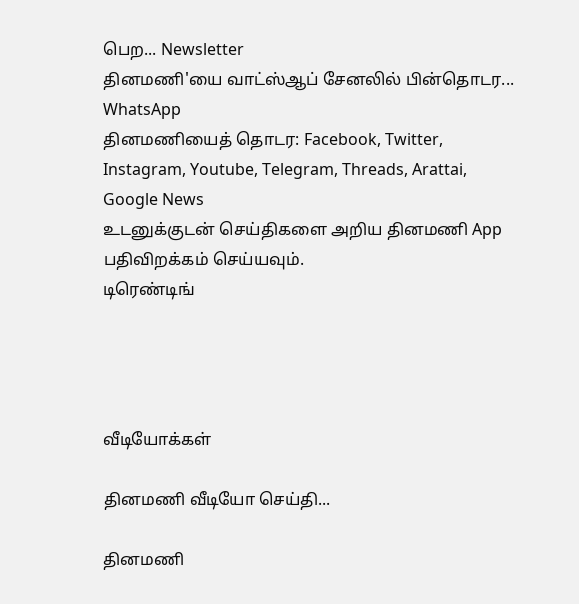பெற... Newsletter
தினமணி'யை வாட்ஸ்ஆப் சேனலில் பின்தொடர... WhatsApp
தினமணியைத் தொடர: Facebook, Twitter, Instagram, Youtube, Telegram, Threads, Arattai, Google News
உடனுக்குடன் செய்திகளை அறிய தினமணி App பதிவிறக்கம் செய்யவும்.
டிரெண்டிங்




வீடியோக்கள்

தினமணி வீடியோ செய்தி...

தினமணி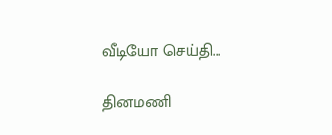வீடியோ செய்தி...

தினமணி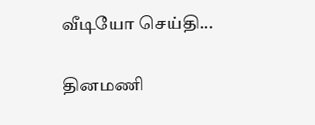வீடியோ செய்தி...

தினமணி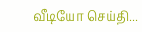வீடியோ செய்தி...